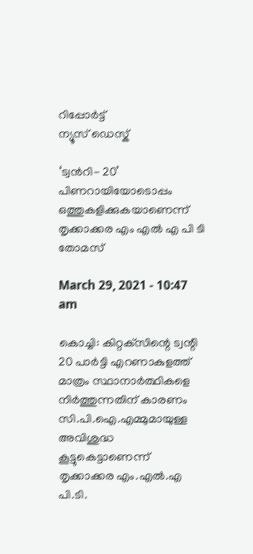റിപ്പോര്‍ട്ട്
ന്യൂസ് ഡെസ്ക്

‘ട്വൻറി- 20’ പിണറായിയോടൊപ്പം ഒത്തുകളിക്കുകയാണെന്ന് തൃക്കാക്കര എം എൽ എ പി ടി തോമസ്

March 29, 2021 - 10:47 am

കൊച്ചി: കിറ്റക്‌സിന്റെ ട്വന്റി 20 പാര്‍ട്ടി എറണാകുളത്ത് മാത്രം സ്ഥാനാര്‍ത്ഥികളെ നിര്‍ത്തുന്നതിന് കാരണം സി.പി.ഐ.എമ്മുമായുള്ള അവിശുദ്ധ കൂട്ടുകെട്ടാണെന്ന് തൃക്കാക്കര എം.എല്‍.എ പി.ടി.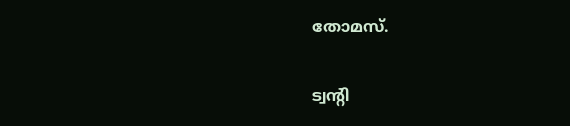തോമസ്.

ട്വന്റി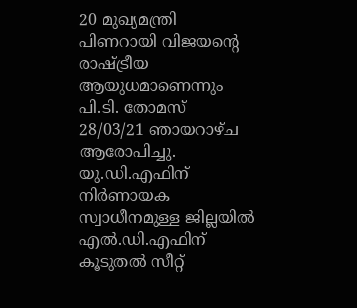20 മുഖ്യമന്ത്രി പിണറായി വിജയന്റെ രാഷ്ട്രീയ ആയുധമാണെന്നും പി.ടി. തോമസ് 28/03/21 ഞായറാഴ്ച ആരോപിച്ചു. യു.ഡി.എഫിന് നിര്‍ണായക സ്വാധീനമുള്ള ജില്ലയില്‍ എല്‍.ഡി.എഫിന് കൂടുതല്‍ സീറ്റ്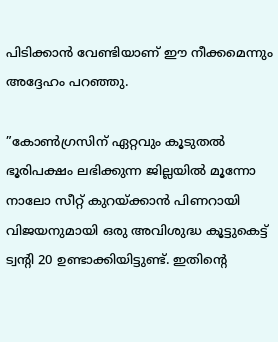പിടിക്കാന്‍ വേണ്ടിയാണ് ഈ നീക്കമെന്നും അദ്ദേഹം പറഞ്ഞു.

”കോണ്‍ഗ്രസിന് ഏറ്റവും കൂടുതല്‍ ഭൂരിപക്ഷം ലഭിക്കുന്ന ജില്ലയില്‍ മൂന്നോ നാലോ സീറ്റ് കുറയ്ക്കാന്‍ പിണറായി വിജയനുമായി ഒരു അവിശുദ്ധ കൂട്ടുകെട്ട് ട്വന്റി 20 ഉണ്ടാക്കിയിട്ടുണ്ട്. ഇതിന്റെ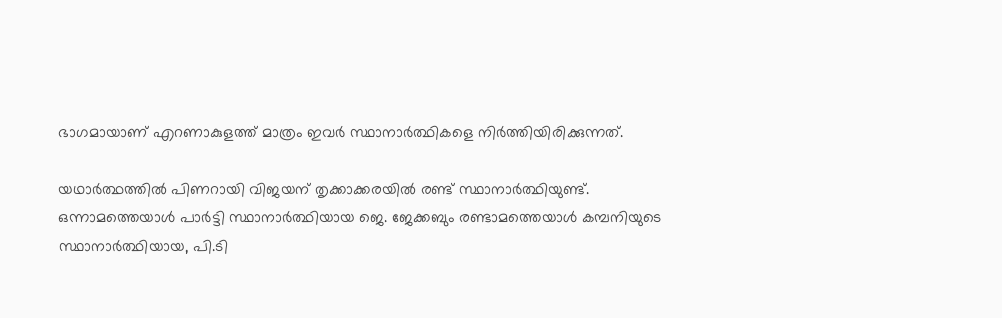ഭാഗമായാണ് എറണാകുളത്ത് മാത്രം ഇവര്‍ സ്ഥാനാര്‍ത്ഥികളെ നിര്‍ത്തിയിരിക്കുന്നത്.

യഥാര്‍ത്ഥത്തില്‍ പിണറായി വിജയന് തൃക്കാക്കരയില്‍ രണ്ട് സ്ഥാനാര്‍ത്ഥിയുണ്ട്. ഒന്നാമത്തെയാള്‍ പാര്‍ട്ടി സ്ഥാനാര്‍ത്ഥിയായ ജെ. ജേക്കബും രണ്ടാമത്തെയാള്‍ കമ്പനിയുടെ സ്ഥാനാര്‍ത്ഥിയായ, പി.ടി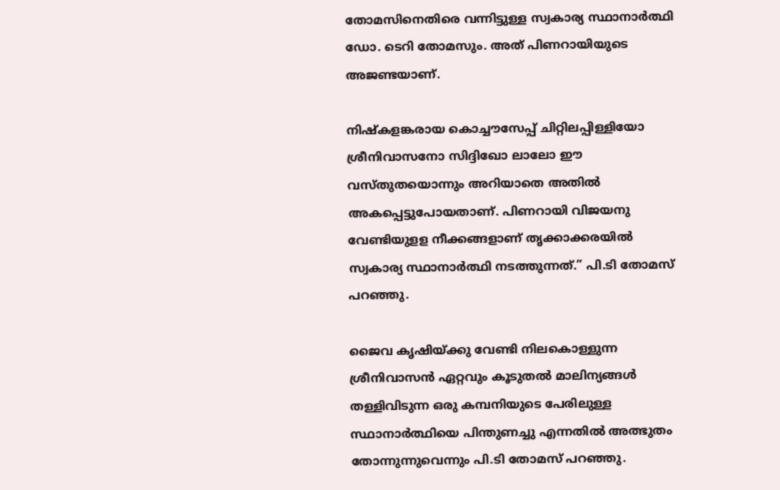തോമസിനെതിരെ വന്നിട്ടുള്ള സ്വകാര്യ സ്ഥാനാര്‍ത്ഥി ഡോ. ടെറി തോമസും. അത് പിണറായിയുടെ അജണ്ടയാണ്.

നിഷ്‌കളങ്കരായ കൊച്ചൗസേപ്പ് ചിറ്റിലപ്പിള്ളിയോ ശ്രീനിവാസനോ സിദ്ദിഖോ ലാലോ ഈ വസ്തുതയൊന്നും അറിയാതെ അതില്‍ അകപ്പെട്ടുപോയതാണ്. പിണറായി വിജയനു വേണ്ടിയുളള നീക്കങ്ങളാണ് തൃക്കാക്കരയില്‍ സ്വകാര്യ സ്ഥാനാര്‍ത്ഥി നടത്തുന്നത്.” പി.ടി തോമസ് പറഞ്ഞു.

ജൈവ കൃഷിയ്ക്കു വേണ്ടി നിലകൊള്ളുന്ന ശ്രീനിവാസന്‍ ഏറ്റവും കൂടുതല്‍ മാലിന്യങ്ങള്‍ തള്ളിവിടുന്ന ഒരു കമ്പനിയുടെ പേരിലുള്ള സ്ഥാനാര്‍ത്ഥിയെ പിന്തുണച്ചു എന്നതില്‍ അത്ഭുതം തോന്നുന്നുവെന്നും പി.ടി തോമസ് പറഞ്ഞു.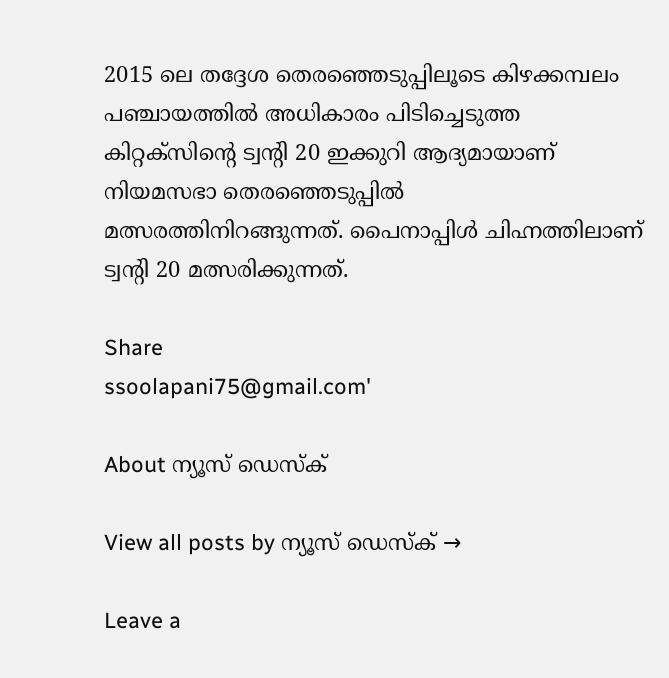2015 ലെ തദ്ദേശ തെരഞ്ഞെടുപ്പിലൂടെ കിഴക്കമ്പലം പഞ്ചായത്തില്‍ അധികാരം പിടിച്ചെടുത്ത കിറ്റക്‌സിന്റെ ട്വന്റി 20 ഇക്കുറി ആദ്യമായാണ് നിയമസഭാ തെരഞ്ഞെടുപ്പില്‍ മത്സരത്തിനിറങ്ങുന്നത്. പൈനാപ്പിള്‍ ചിഹ്നത്തിലാണ് ട്വന്റി 20 മത്സരിക്കുന്നത്.

Share
ssoolapani75@gmail.com'

About ന്യൂസ് ഡെസ്ക്

View all posts by ന്യൂസ് ഡെസ്ക് →

Leave a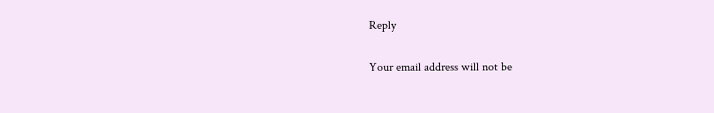Reply

Your email address will not be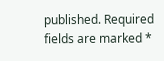published. Required fields are marked *